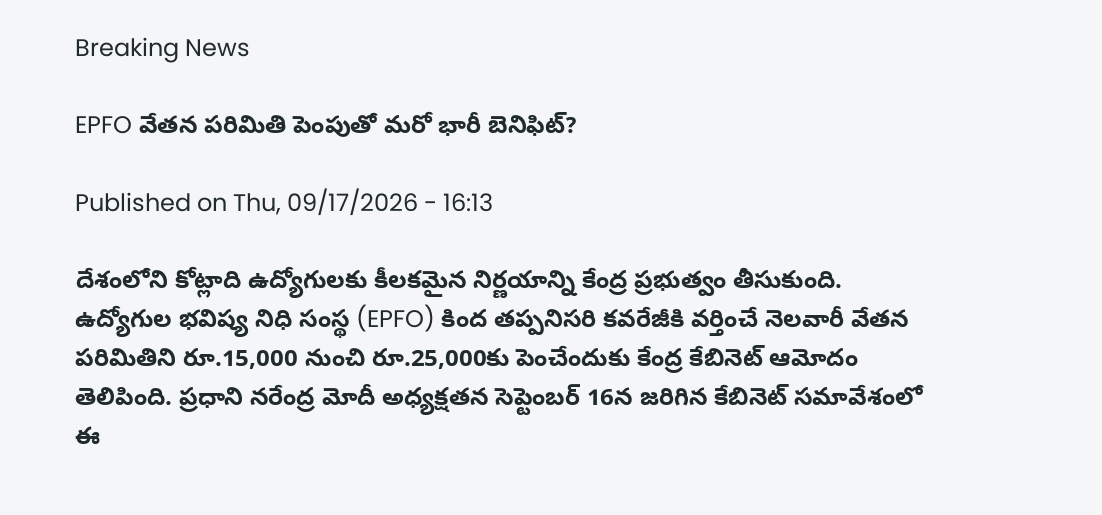Breaking News

EPFO వేతన పరిమితి పెంపుతో మరో భారీ బెనిఫిట్‌?

Published on Thu, 09/17/2026 - 16:13

దేశంలోని కోట్లాది ఉద్యోగులకు కీలకమైన నిర్ణయాన్ని కేంద్ర ప్రభుత్వం తీసుకుంది. ఉద్యోగుల భవిష్య నిధి సంస్థ (EPFO) కింద తప్పనిసరి కవరేజీకి వర్తించే నెలవారీ వేతన పరిమితిని రూ.15,000 నుంచి రూ.25,000కు పెంచేందుకు కేంద్ర కేబినెట్‌ ఆమోదం తెలిపింది. ప్రధాని నరేంద్ర మోదీ అధ్యక్షతన సెప్టెంబర్‌ 16న జరిగిన కేబినెట్‌ సమావేశంలో ఈ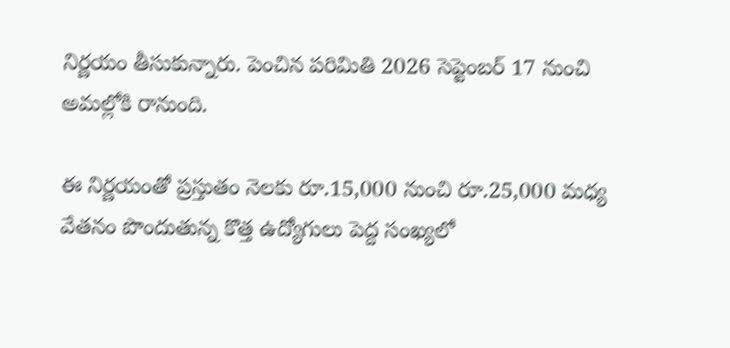నిర్ణయం తీసుకున్నారు. పెంచిన పరిమితి 2026 సెప్టెంబర్‌ 17 నుంచి అమల్లోకి రానుంది.

ఈ నిర్ణయంతో ప్రస్తుతం నెలకు రూ.15,000 నుంచి రూ.25,000 మధ్య వేతనం పొందుతున్న కొత్త ఉద్యోగులు పెద్ద సంఖ్యలో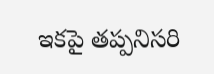ఇకపై తప్పనిసరి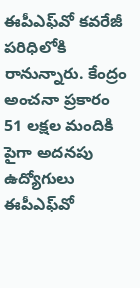ఈపీఎఫ్‌వో కవరేజీ పరిధిలోకి రానున్నారు. కేంద్రం అంచనా ప్రకారం 51 లక్షల మందికి పైగా అదనపు ఉద్యోగులు ఈపీఎఫ్‌వో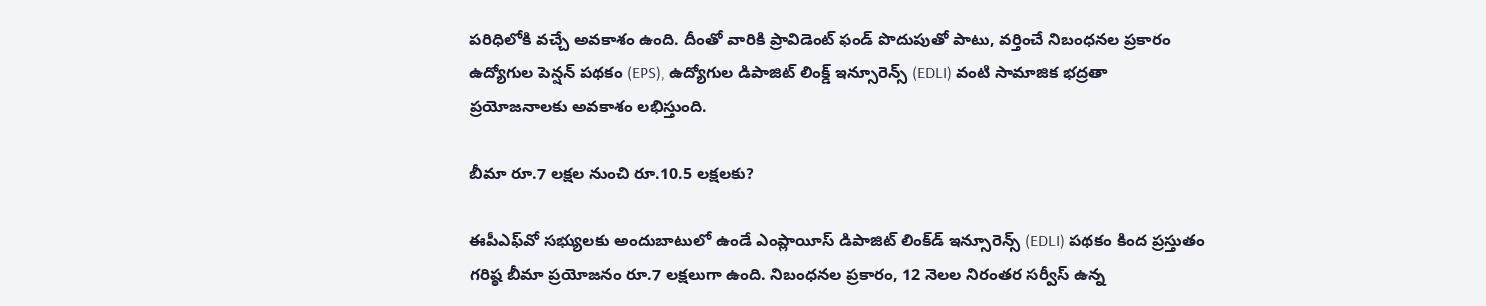పరిధిలోకి వచ్చే అవకాశం ఉంది. దీంతో వారికి ప్రావిడెంట్‌ ఫండ్‌ పొదుపుతో పాటు, వర్తించే నిబంధనల ప్రకారం ఉద్యోగుల పెన్షన్‌ పథకం (EPS), ఉద్యోగుల డిపాజిట్‌ లింక్డ్‌ ఇన్సూరెన్స్‌ (EDLI) వంటి సామాజిక భద్రతా ప్రయోజనాలకు అవకాశం లభిస్తుంది.

బీమా రూ.7 లక్షల నుంచి రూ.10.5 లక్షలకు?

ఈపీఎఫ్‌వో సభ్యులకు అందుబాటులో ఉండే ఎంప్లాయీస్‌ డిపాజిట్‌ లింక్‌డ్‌ ఇన్సూరెన్స్‌ (EDLI) పథకం కింద ప్రస్తుతం గరిష్ఠ బీమా ప్రయోజనం రూ.7 లక్షలుగా ఉంది. నిబంధనల ప్రకారం, 12 నెలల నిరంతర సర్వీస్‌ ఉన్న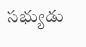సభ్యుడు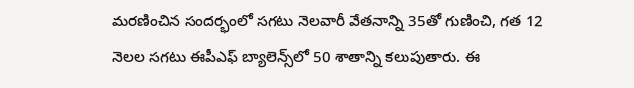మరణించిన సందర్భంలో సగటు నెలవారీ వేతనాన్ని 35తో గుణించి, గత 12 నెలల సగటు ఈపీఎఫ్‌ బ్యాలెన్స్‌లో 50 శాతాన్ని కలుపుతారు. ఈ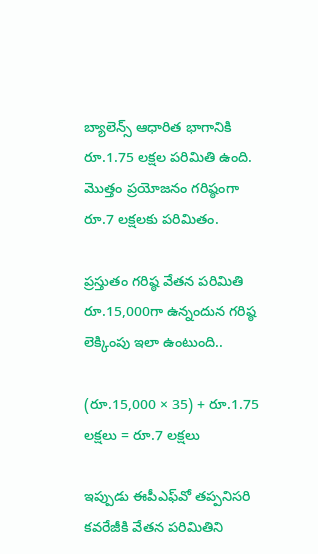బ్యాలెన్స్‌ ఆధారిత భాగానికి రూ.1.75 లక్షల పరిమితి ఉంది. మొత్తం ప్రయోజనం గరిష్ఠంగా రూ.7 లక్షలకు పరిమితం.

ప్రస్తుతం గరిష్ఠ వేతన పరిమితి రూ.15,000గా ఉన్నందున గరిష్ఠ లెక్కింపు ఇలా ఉంటుంది..

(రూ.15,000 × 35) + రూ.1.75 లక్షలు = రూ.7 లక్షలు

ఇప్పుడు ఈపీఎఫ్‌వో తప్పనిసరి కవరేజీకి వేతన పరిమితిని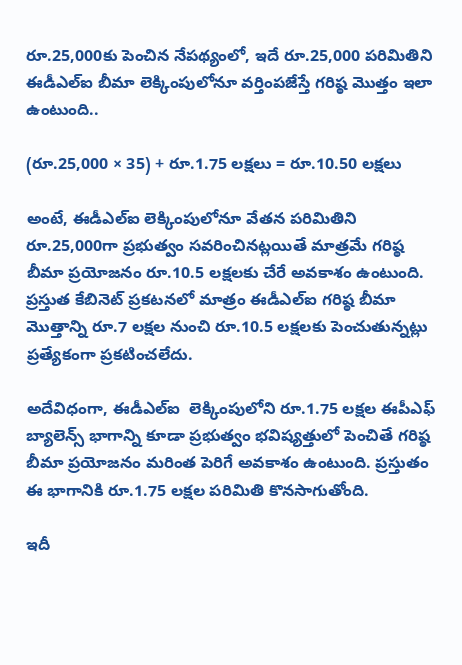రూ.25,000కు పెంచిన నేపథ్యంలో, ఇదే రూ.25,000 పరిమితిని ఈడీఎల్‌ఐ బీమా లెక్కింపులోనూ వర్తింపజేస్తే గరిష్ఠ మొత్తం ఇలా ఉంటుంది..

(రూ.25,000 × 35) + రూ.1.75 లక్షలు = రూ.10.50 లక్షలు

అంటే, ఈడీఎల్‌ఐ లెక్కింపులోనూ వేతన పరిమితిని రూ.25,000గా ప్రభుత్వం సవరించినట్లయితే మాత్రమే గరిష్ఠ బీమా ప్రయోజనం రూ.10.5 లక్షలకు చేరే అవకాశం ఉంటుంది. ప్రస్తుత కేబినెట్‌ ప్రకటనలో మాత్రం ఈడీఎల్‌ఐ గరిష్ఠ బీమా మొత్తాన్ని రూ.7 లక్షల నుంచి రూ.10.5 లక్షలకు పెంచుతున్నట్లు ప్రత్యేకంగా ప్రకటించలేదు.

అదేవిధంగా, ఈడీఎల్‌ఐ  లెక్కింపులోని రూ.1.75 లక్షల ఈపీఎఫ్‌ బ్యాలెన్స్‌ భాగాన్ని కూడా ప్రభుత్వం భవిష్యత్తులో పెంచితే గరిష్ఠ బీమా ప్రయోజనం మరింత పెరిగే అవకాశం ఉంటుంది. ప్రస్తుతం ఈ భాగానికి రూ.1.75 లక్షల పరిమితి కొనసాగుతోంది.

ఇదీ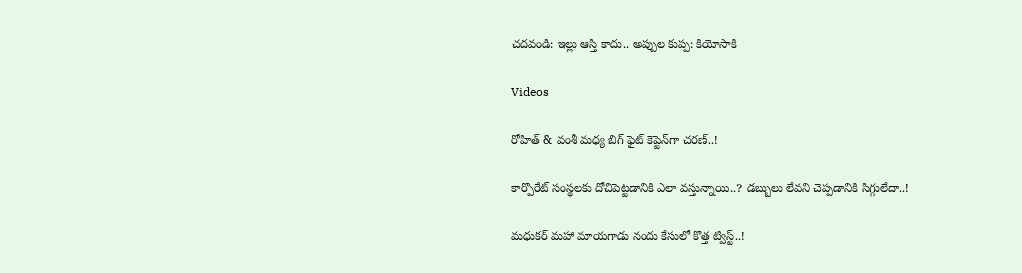చదవండి: ఇల్లు ఆస్తి కాదు.. అప్పుల కుప్ప: కియోసాకి

Videos

రోహిత్ & వంశీ మధ్య బిగ్ ఫైట్ కెప్టెన్‌గా చరణ్..!

కార్పొరేట్ సంస్థలకు దోచిపెట్టడానికి ఎలా వస్తున్నాయి..? డబ్బులు లేవని చెప్పడానికి సిగ్గులేదా..!

మధుకర్ మహా మాయగాడు నందు కేసులో కొత్త ట్విస్ట్..!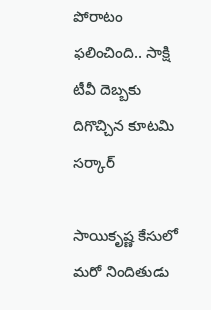పోరాటం ఫలించింది.. సాక్షి టీవీ దెబ్బకు దిగొచ్చిన కూటమి సర్కార్‌

సాయికృష్ణ కేసులో మరో నిందితుడు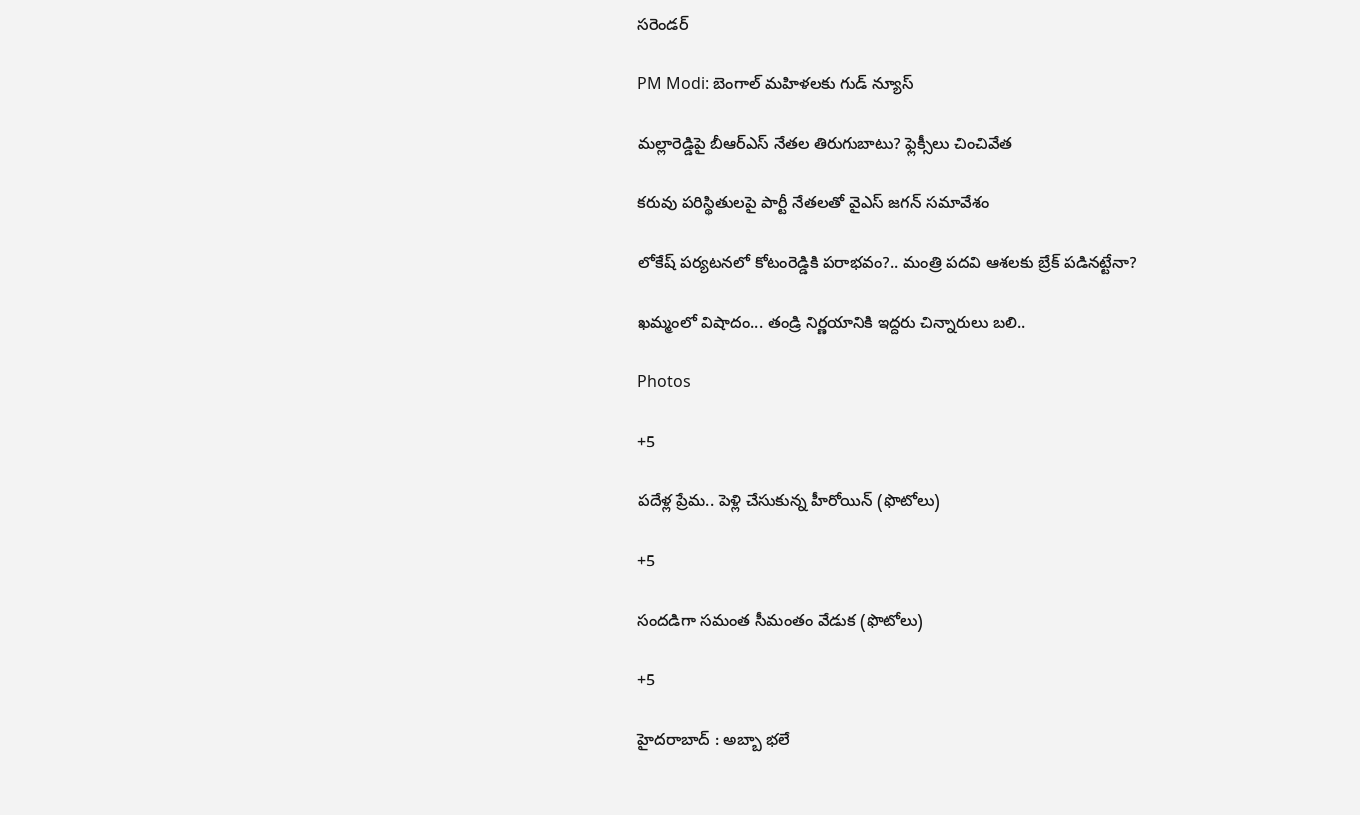సరెండర్

PM Modi: బెంగాల్ మహిళలకు గుడ్ న్యూస్

మల్లారెడ్డిపై బీఆర్‌ఎస్‌ నేతల తిరుగుబాటు? ఫ్లెక్సీలు చించివేత

కరువు పరిస్థితులపై పార్టీ నేతలతో వైఎస్ జగన్ సమావేశం

లోకేష్‌ పర్యటనలో కోటంరెడ్డికి పరాభవం?.. మంత్రి పదవి ఆశలకు బ్రేక్‌ పడినట్టేనా?

ఖమ్మంలో విషాదం... తండ్రి నిర్ణయానికి ఇద్దరు చిన్నారులు బలి..

Photos

+5

పదేళ్ల ప్రేమ.. పెళ్లి చేసుకున్న హీరోయిన్ (ఫొటోలు)

+5

సందడిగా సమంత సీమంతం వేడుక (ఫొటోలు)

+5

హైదరాబాద్ : అబ్బా భలే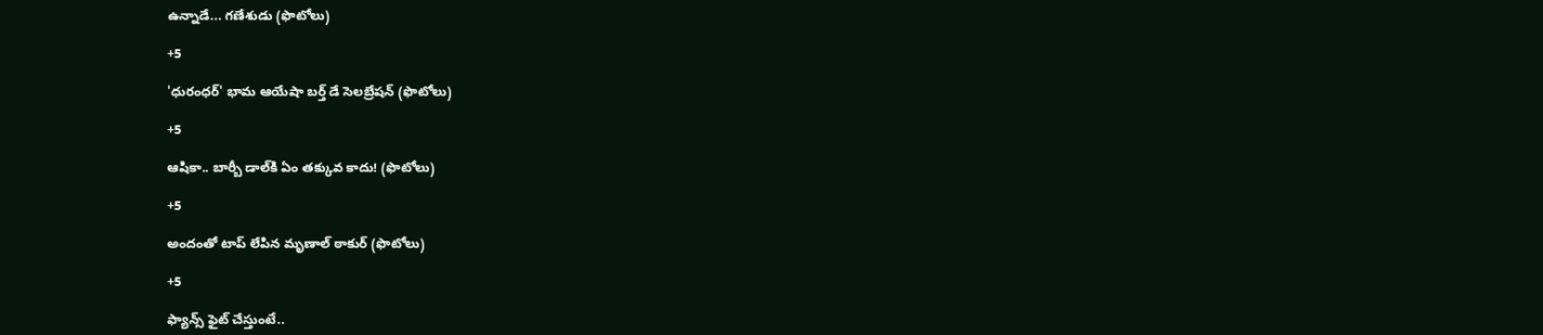ఉన్నాడే... గణేశుడు (ఫొటోలు)

+5

'ధురంధర్' భామ ఆయేషా బర్త్ డే సెలబ్రేషన్ (ఫొటోలు)

+5

ఆషికా.. బార్బీ డాల్‌కి ఏం తక్కువ కాదు! (ఫొటోలు)

+5

అందంతో టాప్ లేపిన మృణాల్ ఠాకుర్ (ఫొటోలు)

+5

ఫ్యాన్స్‌ ఫైట్‌ చేస్తుంటే..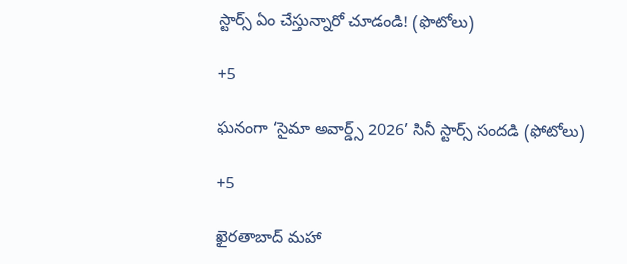స్టార్స్‌ ఏం చేస్తున్నారో చూడండి! (ఫొటోలు)

+5

ఘనంగా ‘సైమా అవార్డ్స్ 2026’ సినీ స్టార్స్ సందడి (ఫోటోలు)

+5

ఖైరతాబాద్‌ మహా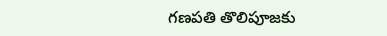గణపతి తొలిపూజకు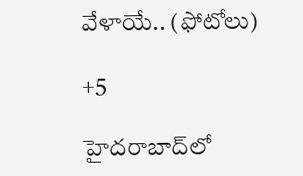వేళాయే.. (ఫోటోలు)

+5

హైదరాబాద్‌లో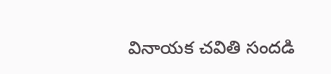వినాయక చవితి సందడి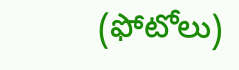(ఫోటోలు)